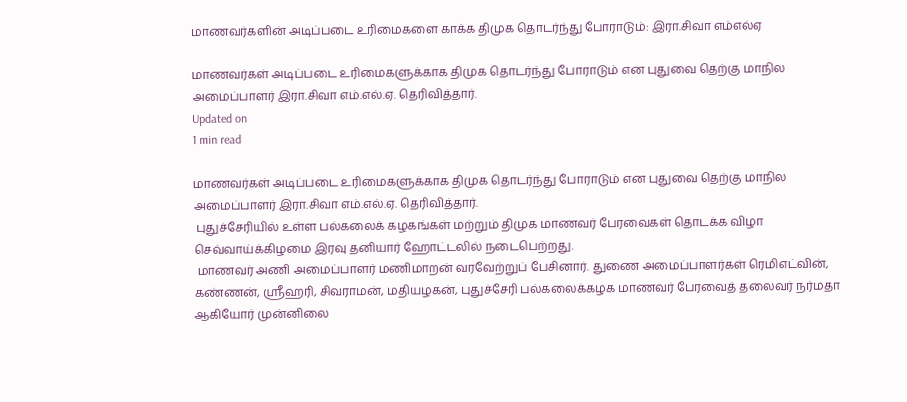மாணவர்களின் அடிப்படை உரிமைகளை காக்க திமுக தொடர்ந்து போராடும்: இரா.சிவா எம்எல்ஏ

மாணவர்கள் அடிப்படை உரிமைகளுக்காக திமுக தொடர்ந்து போராடும் என புதுவை தெற்கு மாநில அமைப்பாளர் இரா.சிவா எம்.எல்.ஏ. தெரிவித்தார்.
Updated on
1 min read

மாணவர்கள் அடிப்படை உரிமைகளுக்காக திமுக தொடர்ந்து போராடும் என புதுவை தெற்கு மாநில அமைப்பாளர் இரா.சிவா எம்.எல்.ஏ. தெரிவித்தார்.
 புதுச்சேரியில் உள்ள பல்கலைக் கழகங்கள் மற்றும் திமுக மாணவர் பேரவைகள் தொடக்க விழா செவ்வாய்க்கிழமை இரவு தனியார் ஹோட்டலில் நடைபெற்றது.
 மாணவர் அணி அமைப்பாளர் மணிமாறன் வரவேற்றுப் பேசினார். துணை அமைப்பாளர்கள் ரெமிஎட்வின், கண்ணன், ஸ்ரீஹரி, சிவராமன், மதியழகன், புதுச்சேரி பல்கலைக்கழக மாணவர் பேரவைத் தலைவர் நர்மதா ஆகியோர் முன்னிலை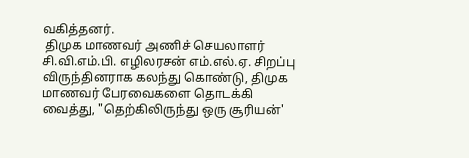வகித்தனர்.
 திமுக மாணவர் அணிச் செயலாளர் சி.வி.எம்.பி. எழிலரசன் எம்.எல்.ஏ. சிறப்பு விருந்தினராக கலந்து கொண்டு, திமுக மாணவர் பேரவைகளை தொடக்கி வைத்து, "தெற்கிலிருந்து ஒரு சூரியன்'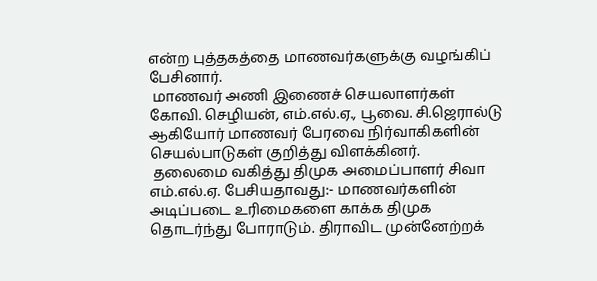என்ற புத்தகத்தை மாணவர்களுக்கு வழங்கிப் பேசினார்.
 மாணவர் அணி இணைச் செயலாளர்கள் கோவி. செழியன், எம்.எல்.ஏ., பூவை. சி.ஜெரால்டு ஆகியோர் மாணவர் பேரவை நிர்வாகிகளின் செயல்பாடுகள் குறித்து விளக்கினர்.
 தலைமை வகித்து திமுக அமைப்பாளர் சிவா எம்.எல்.ஏ. பேசியதாவது:- மாணவர்களின் அடிப்படை உரிமைகளை காக்க திமுக தொடர்ந்து போராடும். திராவிட முன்னேற்றக்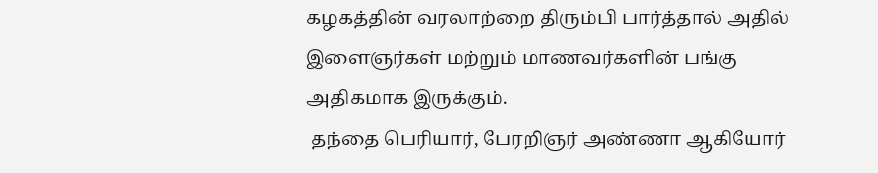கழகத்தின் வரலாற்றை திரும்பி பார்த்தால் அதில் இளைஞர்கள் மற்றும் மாணவர்களின் பங்கு அதிகமாக இருக்கும்.
 தந்தை பெரியார், பேரறிஞர் அண்ணா ஆகியோர்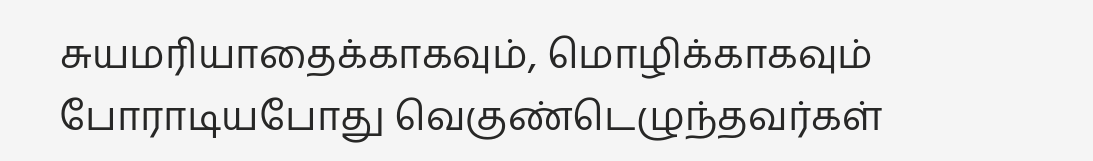சுயமரியாதைக்காகவும், மொழிக்காகவும் போராடியபோது வெகுண்டெழுந்தவர்கள்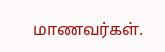மாணவர்கள்.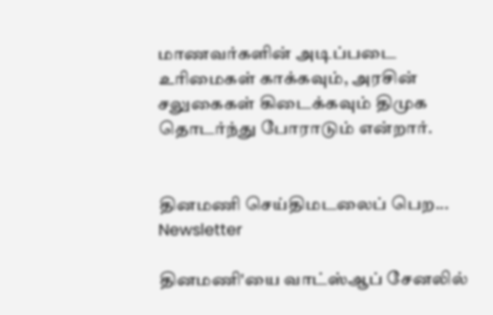மாணவர்களின் அடிப்படை உரிமைகள் காக்கவும், அரசின் சலுகைகள் கிடைக்கவும் திமுக தொடர்ந்து போராடும் என்றார்.


தினமணி செய்திமடலைப் பெற... Newsletter

தினமணி'யை வாட்ஸ்ஆப் சேனலில்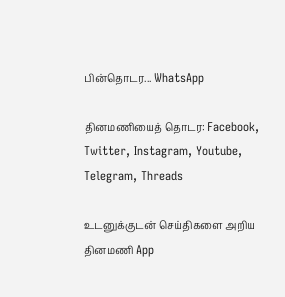பின்தொடர... WhatsApp

தினமணியைத் தொடர: Facebook, Twitter, Instagram, Youtube, Telegram, Threads

உடனுக்குடன் செய்திகளை அறிய தினமணி App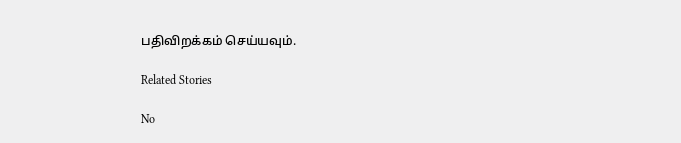பதிவிறக்கம் செய்யவும்.

Related Stories

No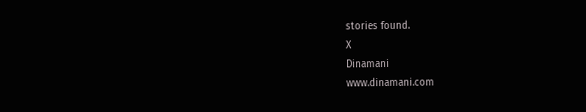stories found.
X
Dinamani
www.dinamani.com